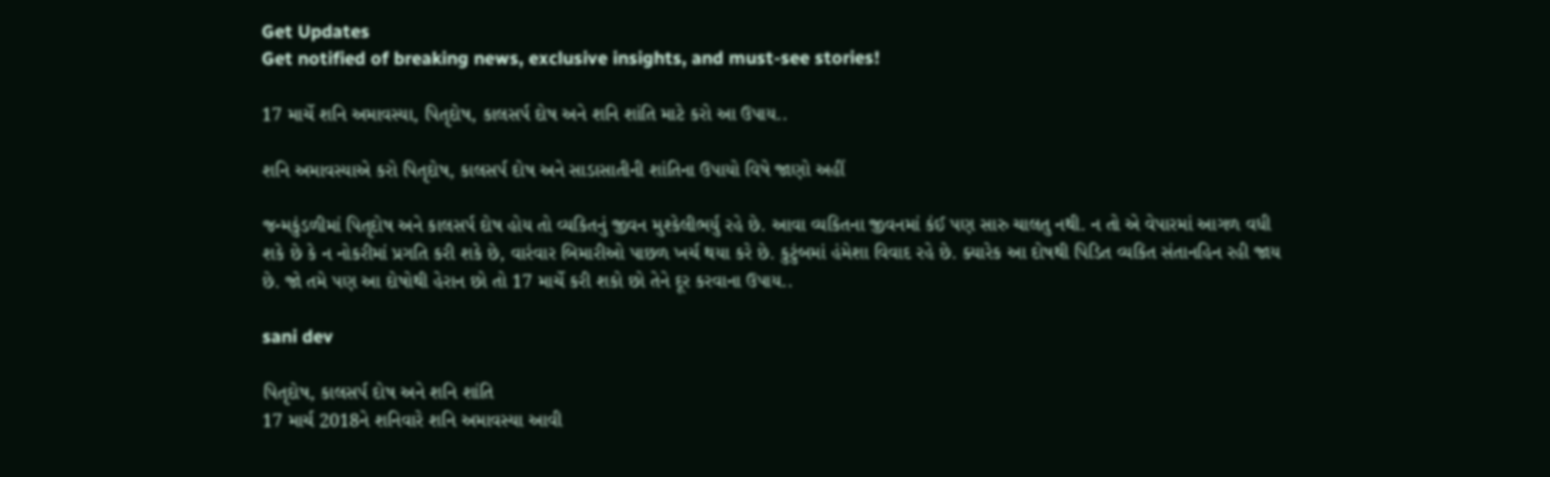Get Updates
Get notified of breaking news, exclusive insights, and must-see stories!

17 માર્ચે શનિ અમાવસ્યા, પિતૃદોષ, કાલસર્પ દોષ અને શનિ શાંતિ માટે કરો આ ઉપાય..

શનિ અમાવસ્યાએ કરો પિતૃદોષ, કાલસર્પ દોષ અને સાડાસાતીની શાંતિના ઉપાયો વિષે જાણો અહીં

જન્મકુંડળીમાં પિતૃદોષ અને કાલસર્પ દોષ હોય તો વ્યકિતનું જીવન મુશ્કેલીભર્યુ રહે છે. આવા વ્યકિતના જીવનમાં કંઈ પણ સારુ ચાલતુ નથી. ન તો એ વેપારમાં આગળ વધી શકે છે કે ન નોકરીમાં પ્રગતિ કરી શકે છે, વારંવાર બિમારીઓ પાછળ ખર્ચ થયા કરે છે. કુટુંબમાં હંમેશા વિવાદ રહે છે. ક્યારેક આ દોષથી પિડિત વ્યકિત સંતાનહિન રહી જાય છે. જો તમે પણ આ દોષોથી હેરાન છો તો 17 માર્ચે કરી શકો છો તેને દૂર કરવાના ઉપાય..

sani dev

પિતૃદોષ, કાલસર્પ દોષ અને શનિ શાંતિ
17 માર્ચ 2018ને શનિવારે શનિ અમાવસ્યા આવી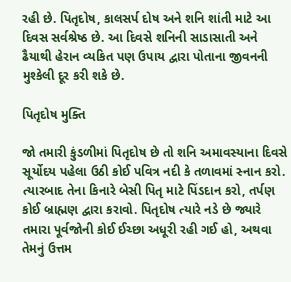રહી છે. પિતૃદોષ, કાલસર્પ દોષ અને શનિ શાંતી માટે આ દિવસ સર્વશ્રેષ્ઠ છે. આ દિવસે શનિની સાડાસાતી અને ઢૈયાથી હેરાન વ્યકિત પણ ઉપાય દ્વારા પોતાના જીવનની મુશ્કેલી દૂર કરી શકે છે.

પિતૃદોષ મુક્તિ

જો તમારી કુંડળીમાં પિતૃદોષ છે તો શનિ અમાવસ્યાના દિવસે સૂર્યોદય પહેલા ઉઠી કોઈ પવિત્ર નદી કે તળાવમાં સ્નાન કરો. ત્યારબાદ તેના કિનારે બેસી પિતૃ માટે પિંડદાન કરો, તર્પણ કોઈ બ્રાહ્મણ દ્વારા કરાવો. પિતૃદોષ ત્યારે નડે છે જ્યારે તમારા પૂર્વજોની કોઈ ઈચ્છા અધૂરી રહી ગઈ હો, અથવા તેમનું ઉત્તમ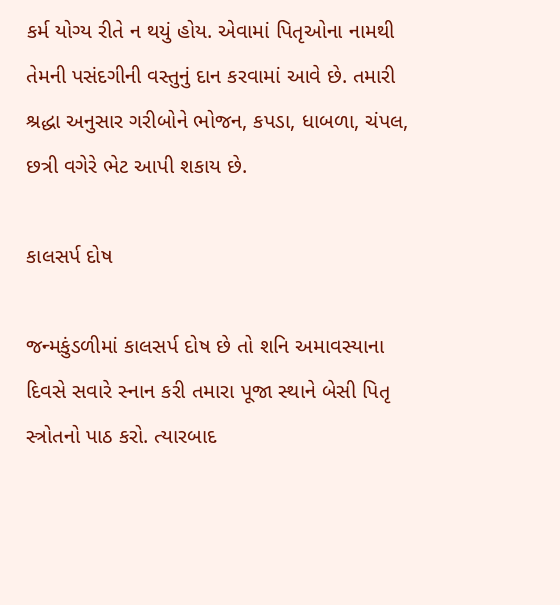કર્મ યોગ્ય રીતે ન થયું હોય. એવામાં પિતૃઓના નામથી તેમની પસંદગીની વસ્તુનું દાન કરવામાં આવે છે. તમારી શ્રદ્ધા અનુસાર ગરીબોને ભોજન, કપડા, ધાબળા, ચંપલ, છત્રી વગેરે ભેટ આપી શકાય છે.

કાલસર્પ દોષ

જન્મકુંડળીમાં કાલસર્પ દોષ છે તો શનિ અમાવસ્યાના દિવસે સવારે સ્નાન કરી તમારા પૂજા સ્થાને બેસી પિતૃ સ્ત્રોતનો પાઠ કરો. ત્યારબાદ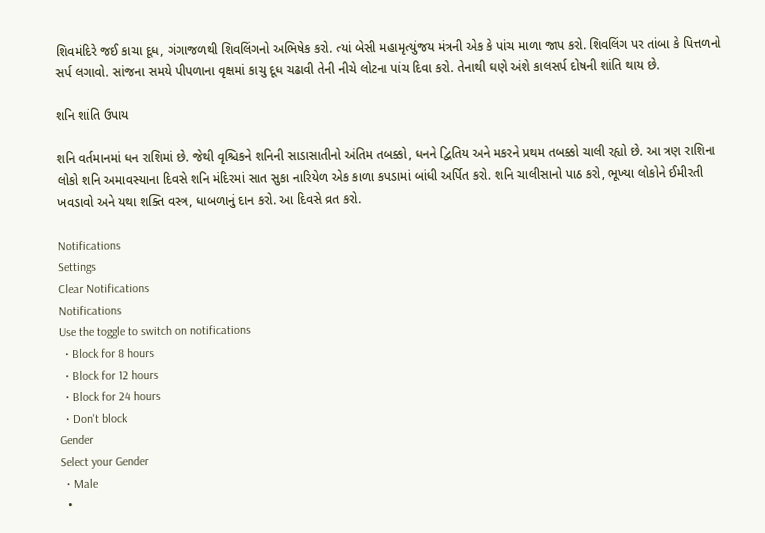શિવમંદિરે જઈ કાચા દૂધ, ગંગાજળથી શિવલિંગનો અભિષેક કરો. ત્યાં બેસી મહામૃત્યુંજય મંત્રની એક કે પાંચ માળા જાપ કરો. શિવલિંગ પર તાંબા કે પિત્તળનો સર્પ લગાવો. સાંજના સમયે પીપળાના વૃક્ષમાં કાચુ દૂધ ચઢાવી તેની નીચે લોટના પાંચ દિવા કરો. તેનાથી ઘણે અંશે કાલસર્પ દોષની શાંતિ થાય છે.

શનિ શાંતિ ઉપાય

શનિ વર્તમાનમાં ધન રાશિમાં છે. જેથી વૃશ્ચિકને શનિની સાડાસાતીનો અંતિમ તબક્કો, ધનને દ્વિતિય અને મકરને પ્રથમ તબક્કો ચાલી રહ્યો છે. આ ત્રણ રાશિના લોકો શનિ અમાવસ્યાના દિવસે શનિ મંદિરમાં સાત સુકા નારિયેળ એક કાળા કપડામાં બાંધી અર્પિત કરો. શનિ ચાલીસાનો પાઠ કરો, ભૂખ્યા લોકોને ઈમીરતી ખવડાવો અને યથા શક્તિ વસ્ત્ર, ધાબળાનું દાન કરો. આ દિવસે વ્રત કરો.

Notifications
Settings
Clear Notifications
Notifications
Use the toggle to switch on notifications
  • Block for 8 hours
  • Block for 12 hours
  • Block for 24 hours
  • Don't block
Gender
Select your Gender
  • Male
  •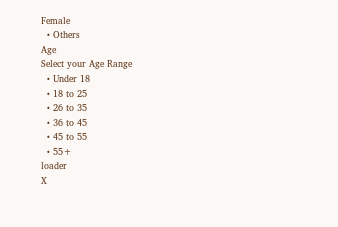Female
  • Others
Age
Select your Age Range
  • Under 18
  • 18 to 25
  • 26 to 35
  • 36 to 45
  • 45 to 55
  • 55+
loader
X